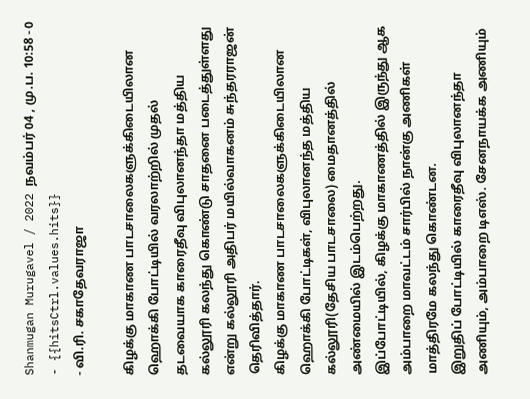Shanmugan Murugavel / 2022 நவம்பர் 04 , மு.ப. 10:58 - 0 - {{hitsCtrl.values.hits}}
- வி.ரி. சகாதேவராஜா

கிழக்கு மாகாண பாடசாலைகளுக்கிடையிலான ஹொக்கி போட்டியில் வரலாற்றில் முதல் தடவையாக காரைதீவு விபுலானந்தா மத்திய கல்லூரி கலந்து கொண்டு சாதனை படைத்துள்ளது என்று கல்லூரி அதிபர் மயில்வாகனம் சுந்தரராஜன் தெரிவித்தார்.
கிழக்கு மாகாண பாடசாலைகளுக்கிடையிலான ஹொக்கி போட்டிகள், விபுலானந்த மத்திய கல்லூரி(தேசிய பாடசாலை) மைதானத்தில் அண்மையில் இடம்பெற்றது.
இப்போட்டியில், கிழக்கு மாகாணத்தில் இருந்து ஆக அம்பாறை மாவட்டம் சார்பில் நான்கு அணிகள் மாத்திரமே கலந்து கொண்டன.
இறுதிப் போட்டியில் காரைதீவு விபுலானந்தா அணியும், அம்பாறை டிஎஸ். சேனநாயக்க அணியும்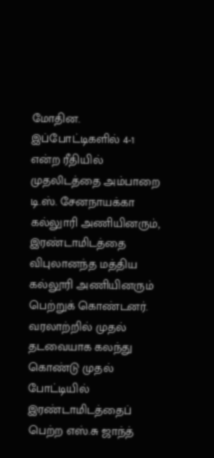மோதின.
இப்போட்டிகளில் 4-1 என்ற ரீதியில் முதலிடத்தை அம்பாறை டி.ஸ். சேனநாயக்கா கல்லுாரி அணியினரும், இரண்டாமிடத்தை விபுலானந்த மத்திய கல்லூரி அணியினரும் பெற்றுக் கொண்டனர்.
வரலாற்றில் முதல் தடவையாக கலந்து கொண்டு முதல் போட்டியில் இரண்டாமிடத்தைப் பெற்ற எஸ்.சு ஜாந்த்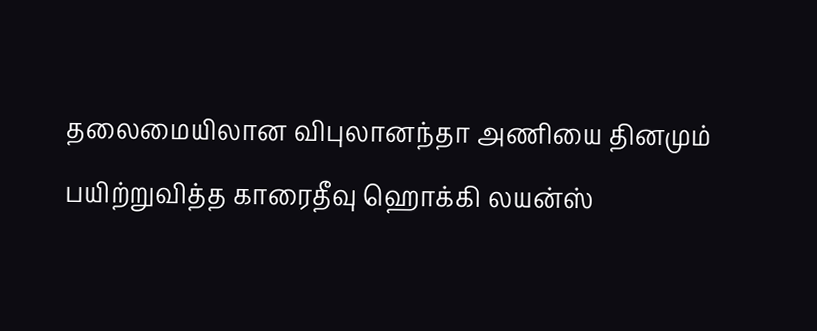தலைமையிலான விபுலானந்தா அணியை தினமும் பயிற்றுவித்த காரைதீவு ஹொக்கி லயன்ஸ்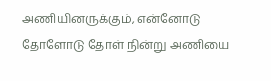அணியினருக்கும், என்னோடு தோளோடு தோள் நின்று அணியை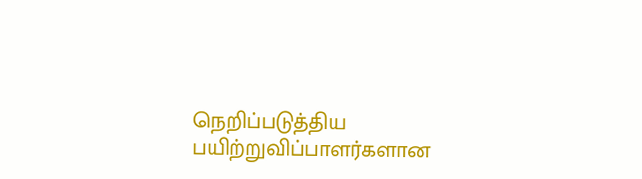நெறிப்படுத்திய பயிற்றுவிப்பாளர்களான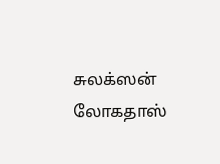சுலக்ஸன் லோகதாஸ்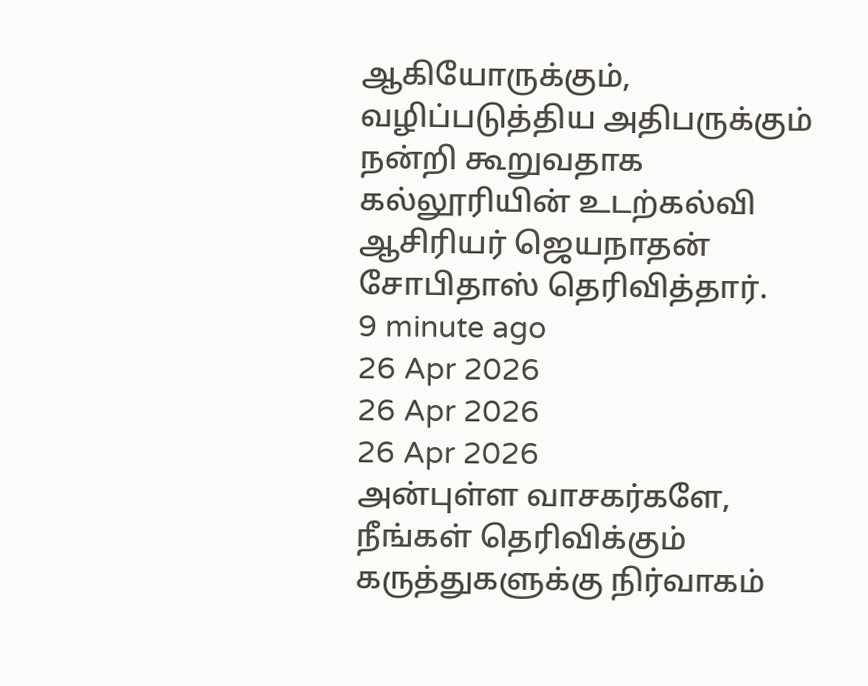ஆகியோருக்கும், வழிப்படுத்திய அதிபருக்கும் நன்றி கூறுவதாக கல்லூரியின் உடற்கல்வி ஆசிரியர் ஜெயநாதன் சோபிதாஸ் தெரிவித்தார்.
9 minute ago
26 Apr 2026
26 Apr 2026
26 Apr 2026
அன்புள்ள வாசகர்களே,
நீங்கள் தெரிவிக்கும் கருத்துகளுக்கு நிர்வாகம்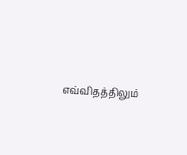எவ்விதத்திலும்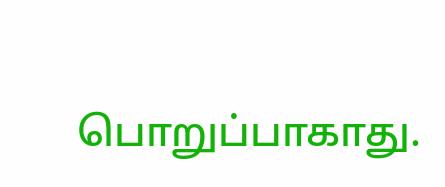பொறுப்பாகாது.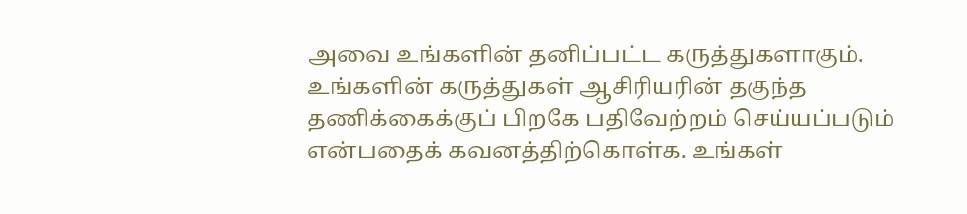அவை உங்களின் தனிப்பட்ட கருத்துகளாகும். உங்களின் கருத்துகள் ஆசிரியரின் தகுந்த தணிக்கைக்குப் பிறகே பதிவேற்றம் செய்யப்படும் என்பதைக் கவனத்திற்கொள்க. உங்கள்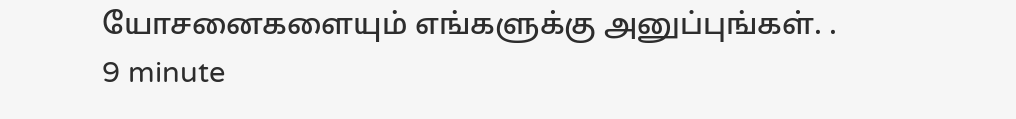யோசனைகளையும் எங்களுக்கு அனுப்புங்கள். .
9 minute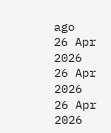ago
26 Apr 2026
26 Apr 2026
26 Apr 2026